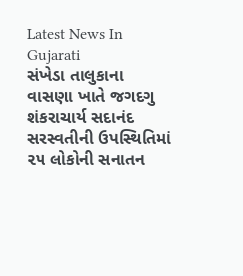Latest News In Gujarati
સંખેડા તાલુકાના વાસણા ખાતે જગદગુ શંકરાચાર્ય સદાનંદ સરસ્વતીની ઉપસ્થિતિમાં ૨૫ લોકોની સનાતન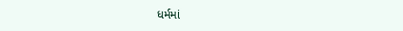ધર્મમાં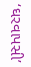‘ઘરવાપસી’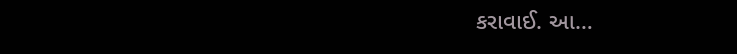કરાવાઈ. આ…